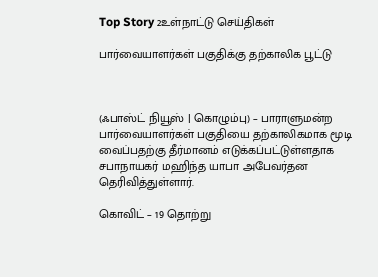Top Story 2உள்நாட்டு செய்திகள்

பார்வையாளர்கள் பகுதிக்கு தற்காலிக பூட்டு



(ஃபாஸ்ட் நியூஸ் | கொழும்பு) – பாராளுமன்ற பார்வையாளர்கள் பகுதியை தற்காலிகமாக மூடி வைப்பதற்கு தீர்மானம் எடுக்கப்பட்டுள்ளதாக சபாநாயகர் மஹிந்த யாபா அபேவர்தன தெரிவித்துள்ளார்.

கொவிட் – 19 தொற்று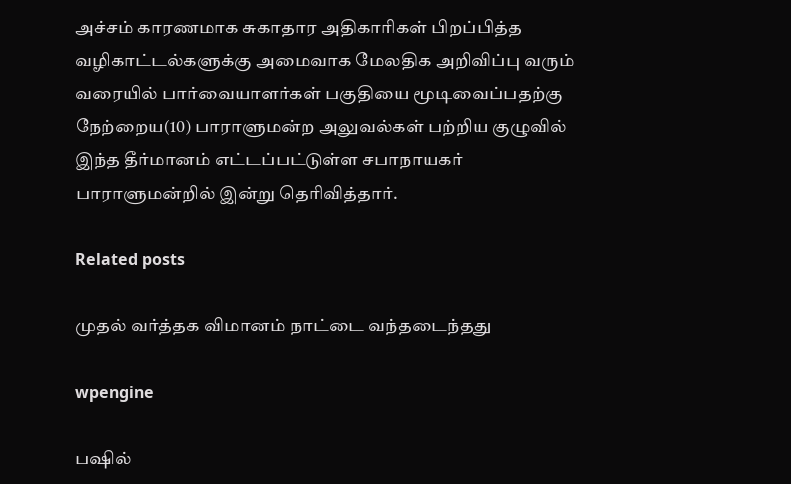அச்சம் காரணமாக சுகாதார அதிகாரிகள் பிறப்பித்த வழிகாட்டல்களுக்கு அமைவாக மேலதிக அறிவிப்பு வரும் வரையில் பார்வையாளர்கள் பகுதியை மூடிவைப்பதற்கு நேற்றைய(10) பாராளுமன்ற அலுவல்கள் பற்றிய குழுவில் இந்த தீர்மானம் எட்டப்பட்டுள்ள சபாநாயகர் பாராளுமன்றில் இன்று தெரிவித்தார்.

Related posts

முதல் வர்த்தக விமானம் நாட்டை வந்தடைந்தது

wpengine

பஷில்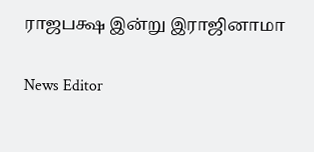ராஜபக்ஷ இன்று இராஜினாமா

News Editor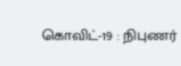கொவிட்-19 : நிபுணர்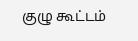குழு கூட்டம்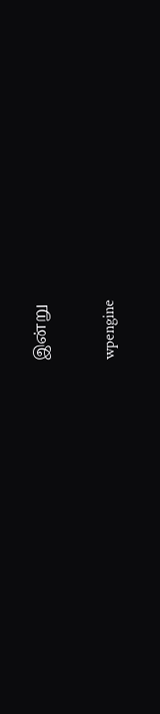இன்று

wpengine